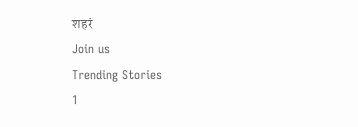शहरं
Join us
Trending Stories
1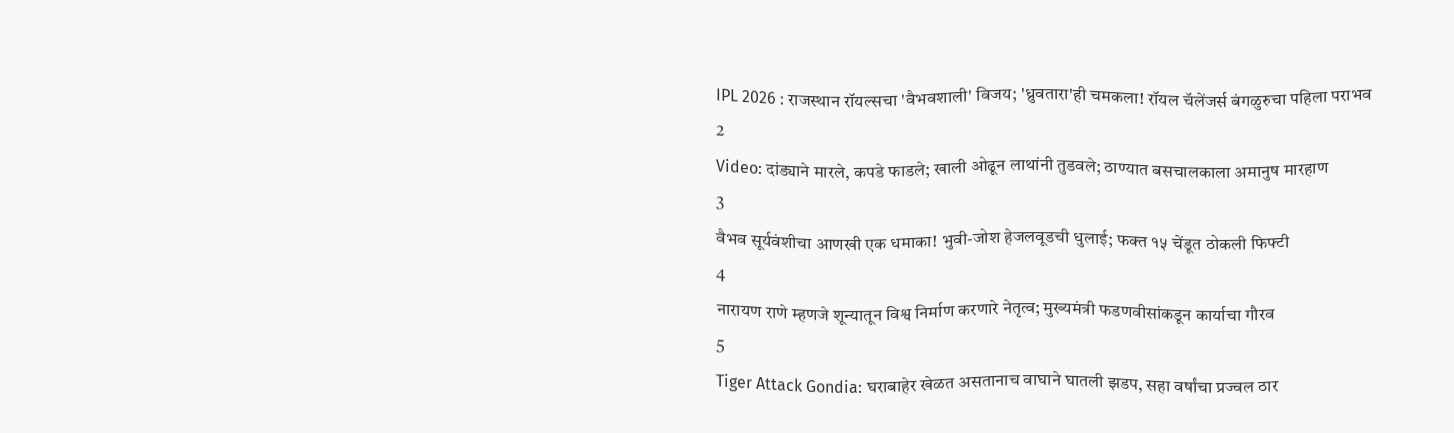IPL 2026 : राजस्थान रॉयल्सचा 'वैभवशाली' विजय; 'ध्रुवतारा'ही चमकला! रॉयल चॅलेंजर्स बंगळुरुचा पहिला पराभव
2
Video: दांड्याने मारले, कपडे फाडले; खाली ओढून लाथांनी तुडवले; ठाण्यात बसचालकाला अमानुष मारहाण
3
वैभव सूर्यवंशीचा आणखी एक धमाका! भुवी-जोश हेजलवूडची धुलाई; फक्त १५ चेंडूत ठोकली फिफ्टी
4
नारायण राणे म्हणजे शून्यातून विश्व निर्माण करणारे नेतृत्व; मुख्यमंत्री फडणवीसांकडून कार्याचा गौरव
5
Tiger Attack Gondia: घराबाहेर खेळत असतानाच वाघाने घातली झडप, सहा वर्षांचा प्रज्वल ठार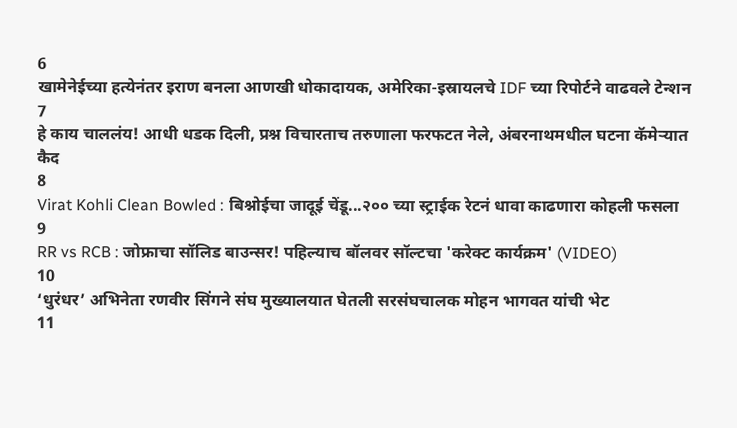6
खामेनेईच्या हत्येनंतर इराण बनला आणखी धोकादायक, अमेरिका-इस्रायलचे IDF च्या रिपोर्टने वाढवले टेन्शन
7
हे काय चाललंय! आधी धडक दिली, प्रश्न विचारताच तरुणाला फरफटत नेले, अंबरनाथमधील घटना कॅमेऱ्यात कैद
8
Virat Kohli Clean Bowled : बिश्नोईचा जादूई चेंडू...२०० च्या स्ट्राईक रेटनं धावा काढणारा कोहली फसला
9
RR vs RCB : जोफ्राचा सॉलिड बाउन्सर! पहिल्याच बॉलवर सॉल्टचा 'करेक्ट कार्यक्रम' (VIDEO)
10
‘धुरंधर’ अभिनेता रणवीर सिंगने संघ मुख्यालयात घेतली सरसंघचालक मोहन भागवत यांची भेट
11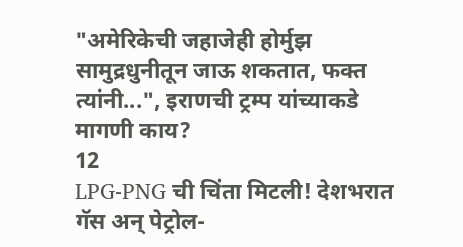"अमेरिकेची जहाजेही होर्मुझ सामुद्रधुनीतून जाऊ शकतात, फक्त त्यांनी...", इराणची ट्रम्प यांच्याकडे मागणी काय?
12
LPG-PNG ची चिंता मिटली! देशभरात गॅस अन् पेट्रोल-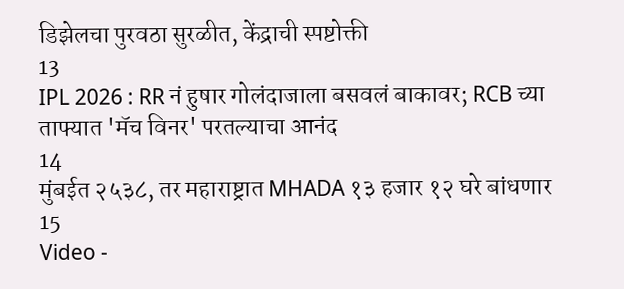डिझेलचा पुरवठा सुरळीत, केंद्राची स्पष्टोक्ती
13
IPL 2026 : RR नं हुषार गोलंदाजाला बसवलं बाकावर; RCB च्या ताफ्यात 'मॅच विनर' परतल्याचा आनंद
14
मुंबईत २५३८, तर महाराष्ट्रात MHADA १३ हजार १२ घरे बांधणार
15
Video -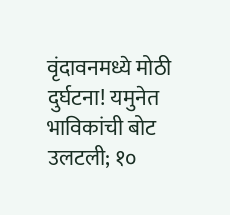वृंदावनमध्ये मोठी दुर्घटना! यमुनेत भाविकांची बोट उलटली; १०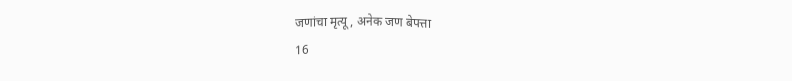जणांचा मृत्यू, अनेक जण बेपत्ता
16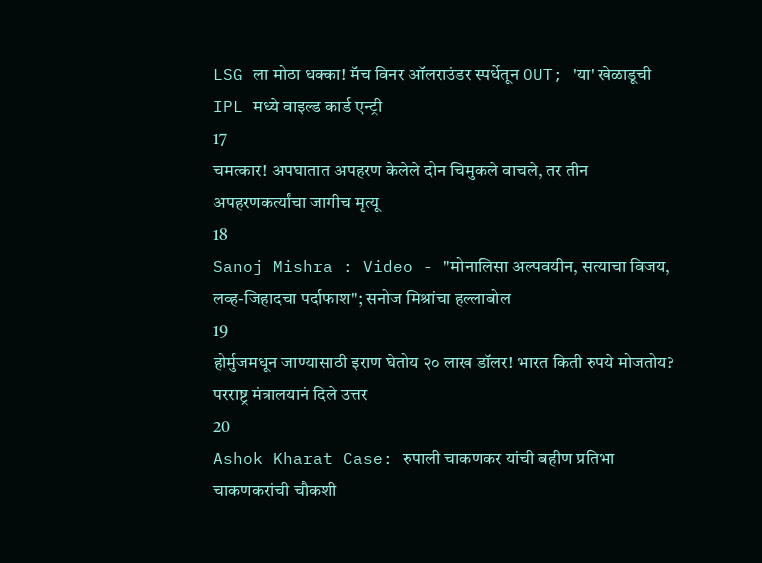LSG ला मोठा धक्का! मॅच विनर ऑलराउंडर स्पर्धेतून OUT; 'या' खेळाडूची IPL मध्ये वाइल्ड कार्ड एन्ट्री
17
चमत्कार! अपघातात अपहरण केलेले दोन चिमुकले वाचले, तर तीन अपहरणकर्त्यांचा जागीच मृत्यू
18
Sanoj Mishra : Video - "मोनालिसा अल्पवयीन, सत्याचा विजय, लव्ह-जिहादचा पर्दाफाश"; सनोज मिश्रांचा हल्लाबोल
19
होर्मुजमधून जाण्यासाठी इराण घेतोय २० लाख डॉलर! भारत किती रुपये मोजतोय? परराष्ट्र मंत्रालयानं दिले उत्तर
20
Ashok Kharat Case: रुपाली चाकणकर यांची बहीण प्रतिभा चाकणकरांची चौकशी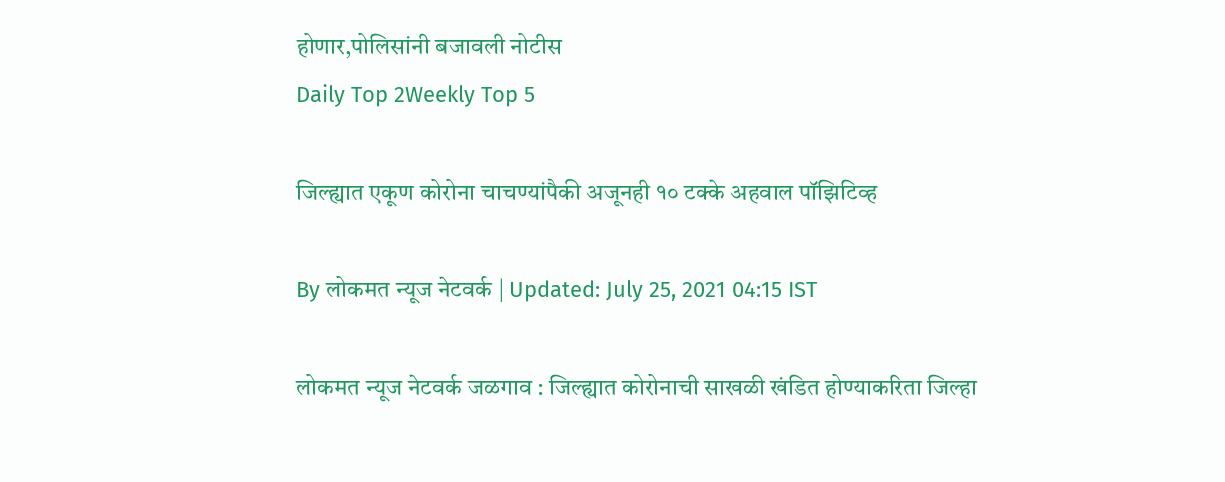होणार,पोलिसांनी बजावली नोटीस
Daily Top 2Weekly Top 5

जिल्ह्यात एकूण कोरोना चाचण्यांपैकी अजूनही १० टक्के अहवाल पॉझिटिव्ह

By लोकमत न्यूज नेटवर्क | Updated: July 25, 2021 04:15 IST

लोकमत न्यूज नेटवर्क जळगाव : जिल्ह्यात कोरोनाची साखळी खंडित होण्याकरिता जिल्हा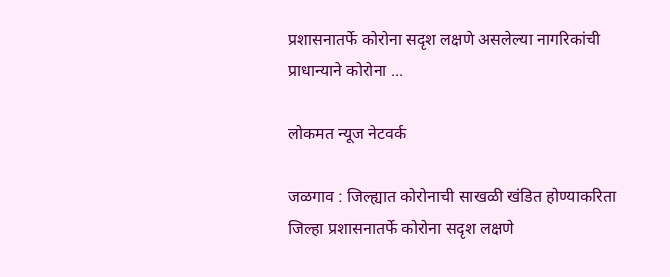प्रशासनातर्फे कोरोना सदृश लक्षणे असलेल्या नागरिकांची प्राधान्याने कोरोना ...

लोकमत न्यूज नेटवर्क

जळगाव : जिल्ह्यात कोरोनाची साखळी खंडित होण्याकरिता जिल्हा प्रशासनातर्फे कोरोना सदृश लक्षणे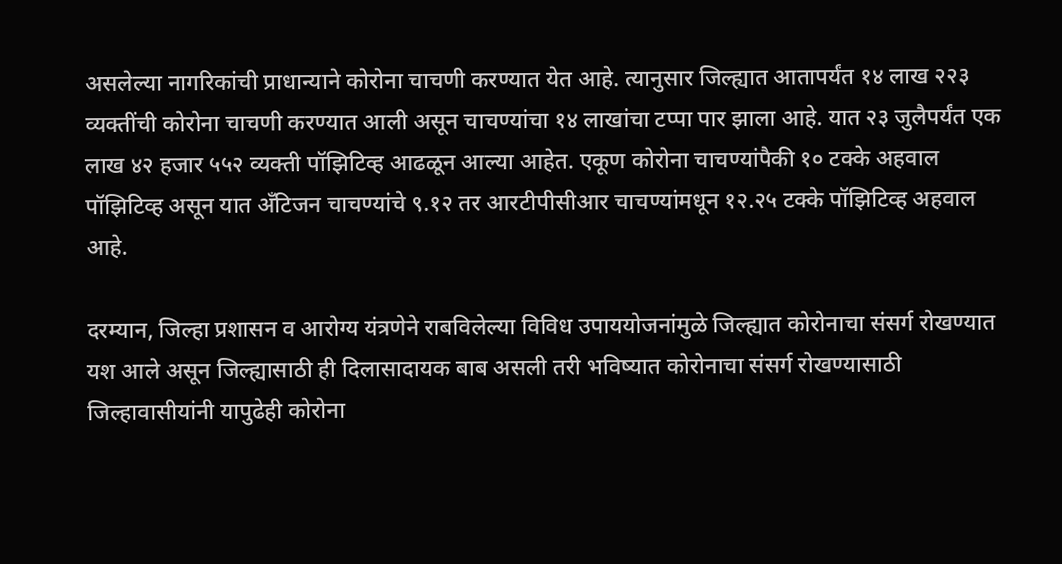असलेल्या नागरिकांची प्राधान्याने कोरोना चाचणी करण्यात येत आहे. त्यानुसार जिल्ह्यात आतापर्यंत १४ लाख २२३ व्यक्तींची कोरोना चाचणी करण्यात आली असून चाचण्यांचा १४ लाखांचा टप्पा पार झाला आहे. यात २३ जुलैपर्यंत एक लाख ४२ हजार ५५२ व्यक्ती पॉझिटिव्ह आढळून आल्या आहेत. एकूण कोरोना चाचण्यांपैकी १० टक्के अहवाल पॉझिटिव्ह असून यात अँटिजन चाचण्यांचे ९.१२ तर आरटीपीसीआर चाचण्यांमधून १२.२५ टक्के पॉझिटिव्ह अहवाल आहे.

दरम्यान, जिल्हा प्रशासन व आरोग्य यंत्रणेने राबविलेल्या विविध उपाययोजनांमुळे जिल्ह्यात कोरोनाचा संसर्ग रोखण्यात यश आले असून जिल्ह्यासाठी ही दिलासादायक बाब असली तरी भविष्यात कोरोनाचा संसर्ग रोखण्यासाठी जिल्हावासीयांनी यापुढेही कोरोना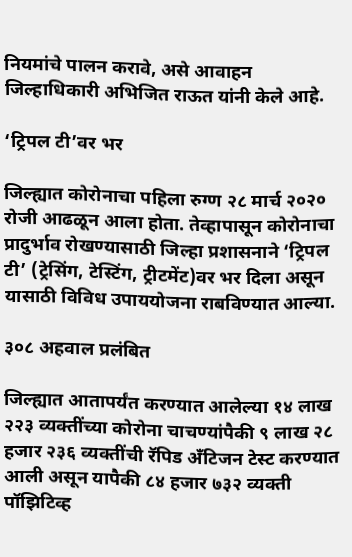नियमांचे पालन करावे, असे आवाहन जिल्हाधिकारी अभिजित राऊत यांनी केले आहे.

‘ट्रिपल टी’वर भर

जिल्ह्यात कोरोनाचा पहिला रुग्ण २८ मार्च २०२० रोजी आढळून आला होता. तेव्हापासून कोरोनाचा प्रादुर्भाव रोखण्यासाठी जिल्हा प्रशासनाने ‘ट्रिपल टी’ (ट्रेसिंग, टेस्टिंग, ट्रीटमेंट)वर भर दिला असून यासाठी विविध उपाययोजना राबविण्यात आल्या.

३०८ अहवाल प्रलंबित

जिल्ह्यात आतापर्यंत करण्यात आलेल्या १४ लाख २२३ व्यक्तींच्या कोरोना चाचण्यांपैकी ९ लाख २८ हजार २३६ व्यक्तींची रॅपिड अँटिजन टेस्ट करण्यात आली असून यापैकी ८४ हजार ७३२ व्यक्ती पॉझिटिव्ह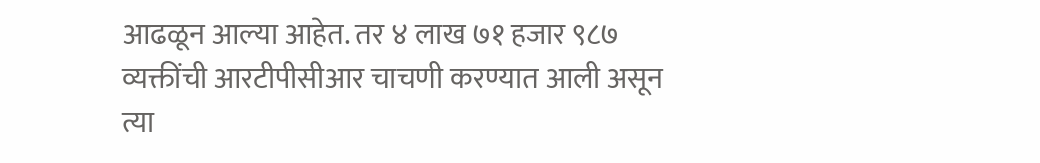आढळून आल्या आहेत. तर ४ लाख ७१ हजार ९८७ व्यक्तींची आरटीपीसीआर चाचणी करण्यात आली असून त्या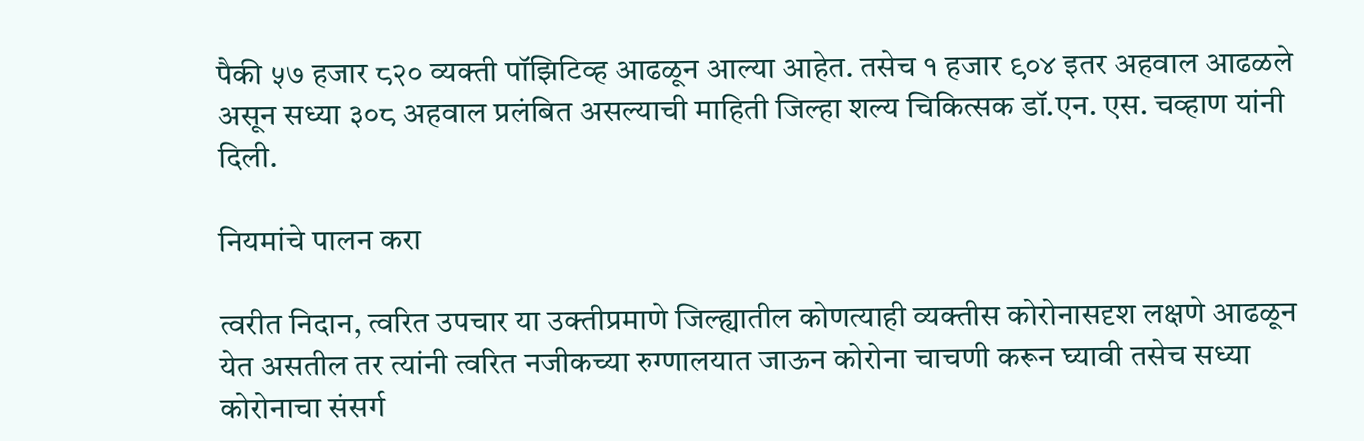पैकी ५७ हजार ८२० व्यक्ती पॉझिटिव्ह आढळून आल्या आहेत. तसेच १ हजार ९०४ इतर अहवाल आढळले असून सध्या ३०८ अहवाल प्रलंबित असल्याची माहिती जिल्हा शल्य चिकित्सक डॉ.एन. एस. चव्हाण यांनी दिली.

नियमांचे पालन करा

त्वरीत निदान, त्वरित उपचार या उक्तीप्रमाणे जिल्ह्यातील कोणत्याही व्यक्तीस कोरोनासदृश लक्षणे आढळून येत असतील तर त्यांनी त्वरित नजीकच्या रुग्णालयात जाऊन कोरोना चाचणी करून घ्यावी तसेच सध्या कोरोनाचा संसर्ग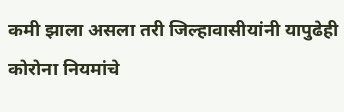कमी झाला असला तरी जिल्हावासीयांनी यापुढेही कोरोना नियमांचे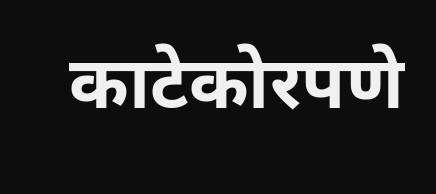काटेकोरपणे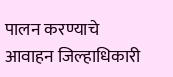पालन करण्याचे आवाहन जिल्हाधिकारी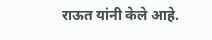राऊत यांनी केले आहे.